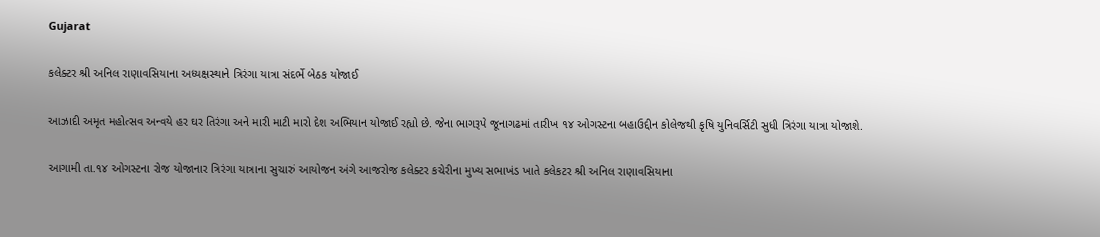Gujarat

કલેક્ટર શ્રી અનિલ રાણાવસિયાના અધ્યક્ષસ્થાને ત્રિરંગા યાત્રા સંદર્ભે બેઠક યોજાઈ

આઝાદી અમૃત મહોત્સવ અન્વયે હર ઘર તિરંગા અને મારી માટી મારો દેશ અભિયાન યોજાઈ રહ્યો છે. જેના ભાગરૂપે જૂનાગઢમાં તારીખ ૧૪ ઓગસ્ટના બહાઉદ્દીન કોલેજથી કૃષિ યુનિવર્સિટી સુધી ત્રિરંગા યાત્રા યોજાશે.

આગામી તા.૧૪ ઓગસ્ટના રોજ યોજાનાર ત્રિરંગા યાત્રાના સુચારું આયોજન અંગે આજરોજ કલેક્ટર કચેરીના મુખ્ય સભાખંડ ખાતે કલેકટર શ્રી અનિલ રાણાવસિયાના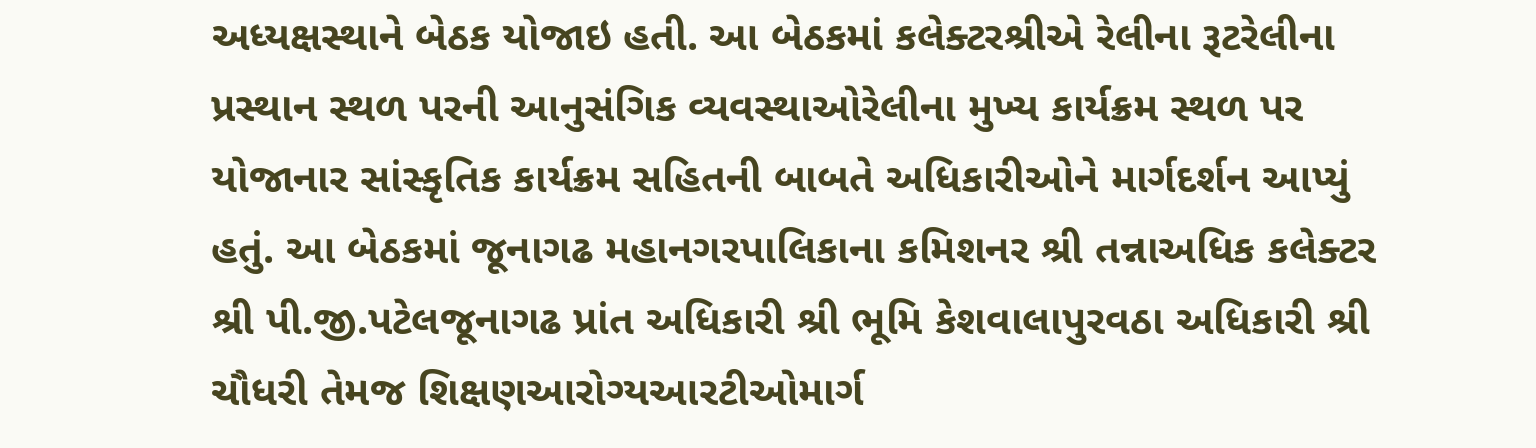અધ્યક્ષસ્થાને બેઠક યોજાઇ હતી. આ બેઠકમાં કલેક્ટરશ્રીએ રેલીના રૂટરેલીના પ્રસ્થાન સ્થળ પરની આનુસંગિક વ્યવસ્થાઓરેલીના મુખ્ય કાર્યક્રમ સ્થળ પર યોજાનાર સાંસ્કૃતિક કાર્યક્રમ સહિતની બાબતે અધિકારીઓને માર્ગદર્શન આપ્યું હતું. આ બેઠકમાં જૂનાગઢ મહાનગરપાલિકાના કમિશનર શ્રી તન્નાઅધિક કલેક્ટર શ્રી પી.જી.પટેલજૂનાગઢ પ્રાંત અધિકારી શ્રી ભૂમિ કેશવાલાપુરવઠા અધિકારી શ્રી ચૌધરી તેમજ શિક્ષણઆરોગ્યઆરટીઓમાર્ગ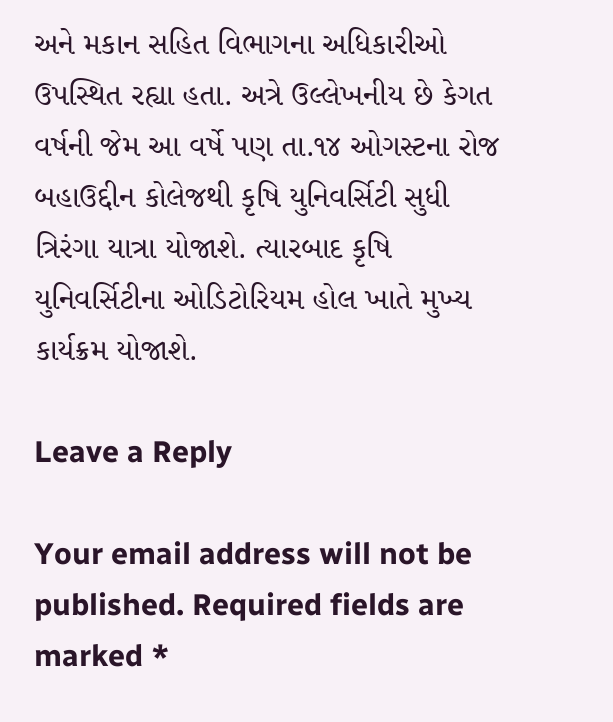અને મકાન સહિત વિભાગના અધિકારીઓ ઉપસ્થિત રહ્યા હતા. અત્રે ઉલ્લેખનીય છે કેગત વર્ષની જેમ આ વર્ષે પણ તા.૧૪ ઓગસ્ટના રોજ બહાઉદ્દીન કોલેજથી કૃષિ યુનિવર્સિટી સુધી ત્રિરંગા યાત્રા યોજાશે. ત્યારબાદ કૃષિ યુનિવર્સિટીના ઓડિટોરિયમ હોલ ખાતે મુખ્ય કાર્યક્રમ યોજાશે.

Leave a Reply

Your email address will not be published. Required fields are marked *